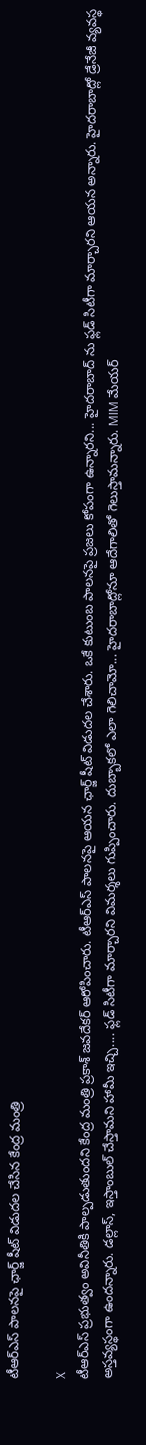టీఆర్ఎస్ పాలనపై ఛార్జ్ షీట్ విడుదల చేసిన కేంద్ర మంత్రి

X
టీఆర్ఎస్ ప్రభుత్వం అవినీతికి పాల్పడుతుందని కేంద్ర మంత్రి ప్రకాశ్ జవదేకర్ ఆరోపించారు. టీఆర్ఎస్ పాలనపై ఆయన ఛార్జ్ షీట్ విడుదల చేశారు. ఒకే కుటుంబ పాలనపై ప్రజలు కోపంగా ఉన్నారని... హైదరాబాద్ ను ఫ్లడ్ సిటీగా మార్చారని ఆయన అన్నారు. హైదరాబాద్లో డ్రేనేజీ వ్యవస్థ అస్తవ్యస్థంగా ఉందన్నారు. డల్లాస్, ఇస్తాంబుల్ చేస్తామని హామీ ఇచ్చి.... ఫ్లడ్ సిటీగా మార్చారని విమర్శలు గుప్పించారు. దుబ్బాకలో ఎలా గెలిచామో... హైదరాబాద్లోనూ ఆదేగాలితో గెలుస్తామన్నారు. MIM మేయర్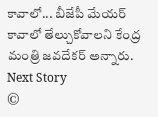కావాలో... బీజేపీ మేయర్ కావాలో తేల్చుకోవాలని కేంద్ర మంత్రి జవదేకర్ అన్నారు.
Next Story
©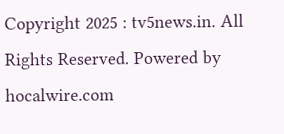Copyright 2025 : tv5news.in. All Rights Reserved. Powered by hocalwire.com